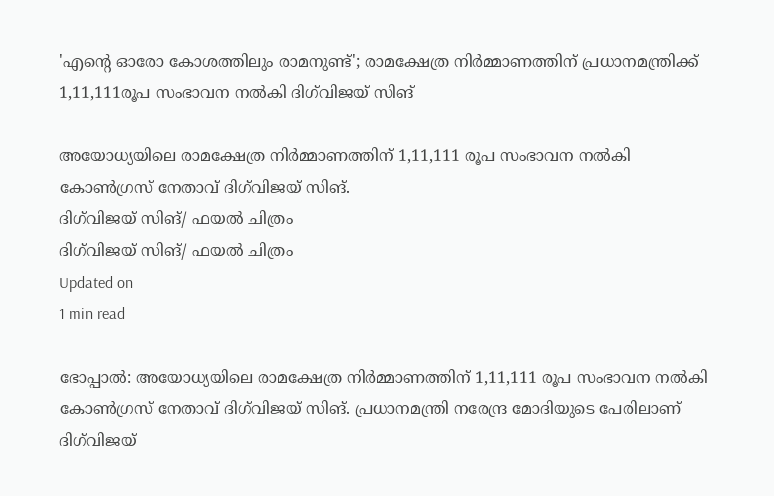'എന്റെ ഓരോ കോശത്തിലും രാമനുണ്ട്'; രാമക്ഷേത്ര നിര്‍മ്മാണത്തിന് പ്രധാനമന്ത്രിക്ക് 1,11,111രൂപ സംഭാവന നല്‍കി ദിഗ്‌വിജയ് സിങ്

അയോധ്യയിലെ രാമക്ഷേത്ര നിര്‍മ്മാണത്തിന് 1,11,111 രൂപ സംഭാവന നല്‍കി കോണ്‍ഗ്രസ് നേതാവ് ദിഗ്‌വിജയ് സിങ്.
ദിഗ്‌വിജയ് സിങ്/ ഫയല്‍ ചിത്രം
ദിഗ്‌വിജയ് സിങ്/ ഫയല്‍ ചിത്രം
Updated on
1 min read

ഭോപ്പാല്‍: അയോധ്യയിലെ രാമക്ഷേത്ര നിര്‍മ്മാണത്തിന് 1,11,111 രൂപ സംഭാവന നല്‍കി കോണ്‍ഗ്രസ് നേതാവ് ദിഗ്‌വിജയ് സിങ്. പ്രധാനമന്ത്രി നരേന്ദ്ര മോദിയുടെ പേരിലാണ് ദിഗ്‌വിജയ്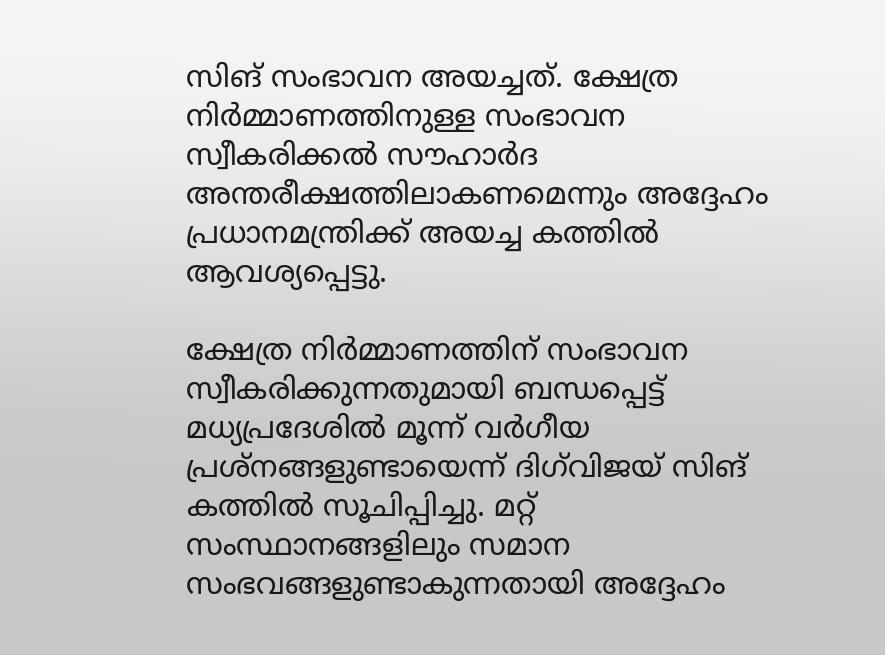സിങ് സംഭാവന അയച്ചത്. ക്ഷേത്ര നിര്‍മ്മാണത്തിനുള്ള സംഭാവന സ്വീകരിക്കല്‍ സൗഹാര്‍ദ അന്തരീക്ഷത്തിലാകണമെന്നും അദ്ദേഹം പ്രധാനമന്ത്രിക്ക് അയച്ച കത്തില്‍ ആവശ്യപ്പെട്ടു.

ക്ഷേത്ര നിര്‍മ്മാണത്തിന് സംഭാവന സ്വീകരിക്കുന്നതുമായി ബന്ധപ്പെട്ട് മധ്യപ്രദേശില്‍ മൂന്ന് വര്‍ഗീയ പ്രശ്നങ്ങളുണ്ടായെന്ന് ദിഗ്‌വിജയ് സിങ് കത്തില്‍ സൂചിപ്പിച്ചു. മറ്റ് സംസ്ഥാനങ്ങളിലും സമാന സംഭവങ്ങളുണ്ടാകുന്നതായി അദ്ദേഹം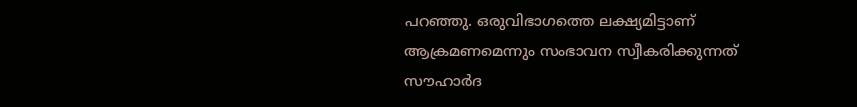പറഞ്ഞു. ഒരുവിഭാഗത്തെ ലക്ഷ്യമിട്ടാണ് ആക്രമണമെന്നും സംഭാവന സ്വീകരിക്കുന്നത് സൗഹാര്‍ദ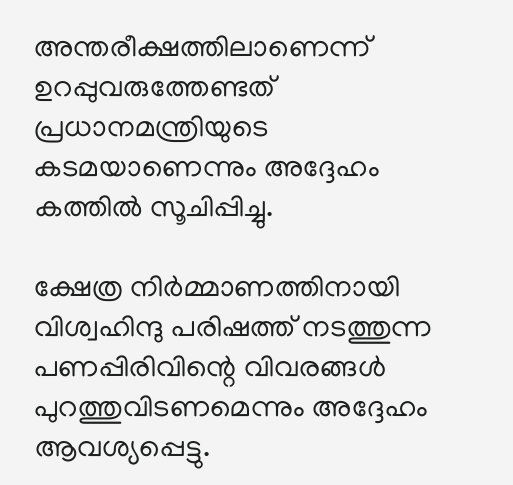അന്തരീക്ഷത്തിലാണെന്ന് ഉറപ്പുവരുത്തേണ്ടത് പ്രധാനമന്ത്രിയുടെ കടമയാണെന്നും അദ്ദേഹം കത്തില്‍ സൂചിപ്പിച്ചു.

ക്ഷേത്ര നിര്‍മ്മാണത്തിനായി വിശ്വഹിന്ദു പരിഷത്ത് നടത്തുന്ന പണപ്പിരിവിന്റെ വിവരങ്ങള്‍ പുറത്തുവിടണമെന്നും അദ്ദേഹം ആവശ്യപ്പെട്ടു.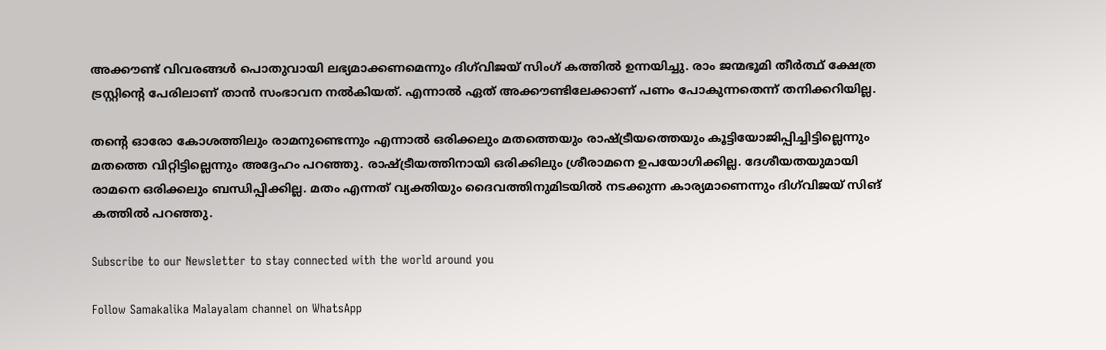അക്കൗണ്ട് വിവരങ്ങള്‍ പൊതുവായി ലഭ്യമാക്കണമെന്നും ദിഗ്‌വിജയ് സിംഗ് കത്തില്‍ ഉന്നയിച്ചു. രാം ജന്മഭൂമി തീര്‍ത്ഥ് ക്ഷേത്ര ട്രസ്റ്റിന്റെ പേരിലാണ് താന്‍ സംഭാവന നല്‍കിയത്. എന്നാല്‍ ഏത് അക്കൗണ്ടിലേക്കാണ് പണം പോകുന്നതെന്ന് തനിക്കറിയില്ല.

തന്റെ ഓരോ കോശത്തിലും രാമനുണ്ടെന്നും എന്നാല്‍ ഒരിക്കലും മതത്തെയും രാഷ്ട്രീയത്തെയും കൂട്ടിയോജിപ്പിച്ചിട്ടില്ലെന്നും മതത്തെ വിറ്റിട്ടില്ലെന്നും അദ്ദേഹം പറഞ്ഞു. രാഷ്ട്രീയത്തിനായി ഒരിക്കിലും ശ്രീരാമനെ ഉപയോഗിക്കില്ല. ദേശീയതയുമായി രാമനെ ഒരിക്കലും ബന്ധിപ്പിക്കില്ല. മതം എന്നത് വ്യക്തിയും ദൈവത്തിനുമിടയില്‍ നടക്കുന്ന കാര്യമാണെന്നും ദിഗ്‌വിജയ് സിങ് കത്തില്‍ പറഞ്ഞു.

Subscribe to our Newsletter to stay connected with the world around you

Follow Samakalika Malayalam channel on WhatsApp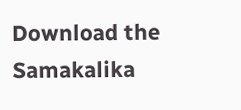Download the Samakalika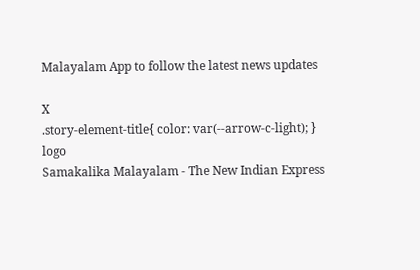Malayalam App to follow the latest news updates

X
.story-element-title{ color: var(--arrow-c-light); }
logo
Samakalika Malayalam - The New Indian Express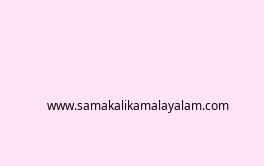www.samakalikamalayalam.com